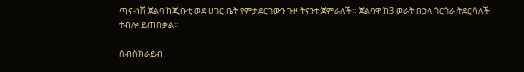ጣና-ነሽ ጀልባ ከጂቡቲ ወደ ሀገር ቤት የምታደርገውን ጉዞ ትናንተ ጀምራለች። ጀልባዋ ከ3 ወራት በኃላ ጎርጎራ ትደርሳለች ተብሎ ይጠበቃል።

ሰብስክራይብ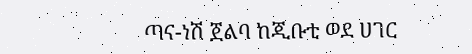ጣና-ነሽ ጀልባ ከጂቡቲ ወደ ሀገር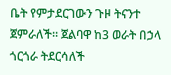ቤት የምታደርገውን ጉዞ ትናንተ ጀምራለች። ጀልባዋ ከ3 ወራት በኃላ ጎርጎራ ትደርሳለች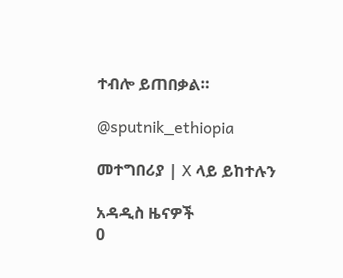ተብሎ ይጠበቃል።

@sputnik_ethiopia

መተግበሪያ | X ላይ ይከተሉን

አዳዲስ ዜናዎች
0